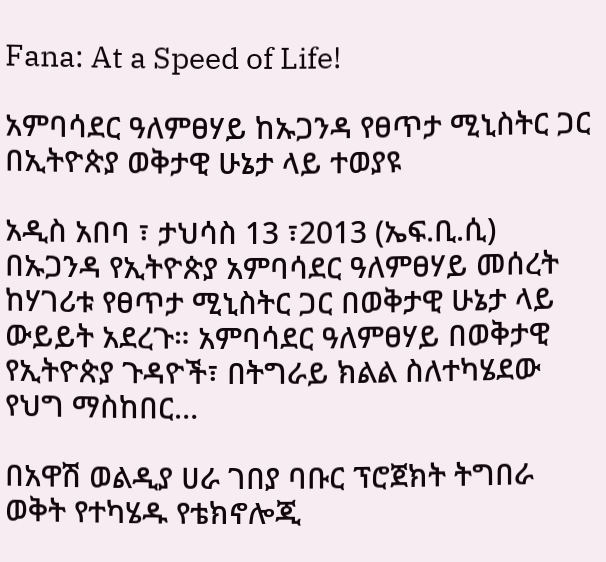Fana: At a Speed of Life!

አምባሳደር ዓለምፀሃይ ከኡጋንዳ የፀጥታ ሚኒስትር ጋር በኢትዮጵያ ወቅታዊ ሁኔታ ላይ ተወያዩ

አዲስ አበባ ፣ ታህሳስ 13 ፣2013 (ኤፍ.ቢ.ሲ) በኡጋንዳ የኢትዮጵያ አምባሳደር ዓለምፀሃይ መሰረት ከሃገሪቱ የፀጥታ ሚኒስትር ጋር በወቅታዊ ሁኔታ ላይ ውይይት አደረጉ። አምባሳደር ዓለምፀሃይ በወቅታዊ የኢትዮጵያ ጉዳዮች፣ በትግራይ ክልል ስለተካሄደው የህግ ማስከበር…

በአዋሽ ወልዲያ ሀራ ገበያ ባቡር ፕሮጀክት ትግበራ ወቅት የተካሄዱ የቴክኖሎጂ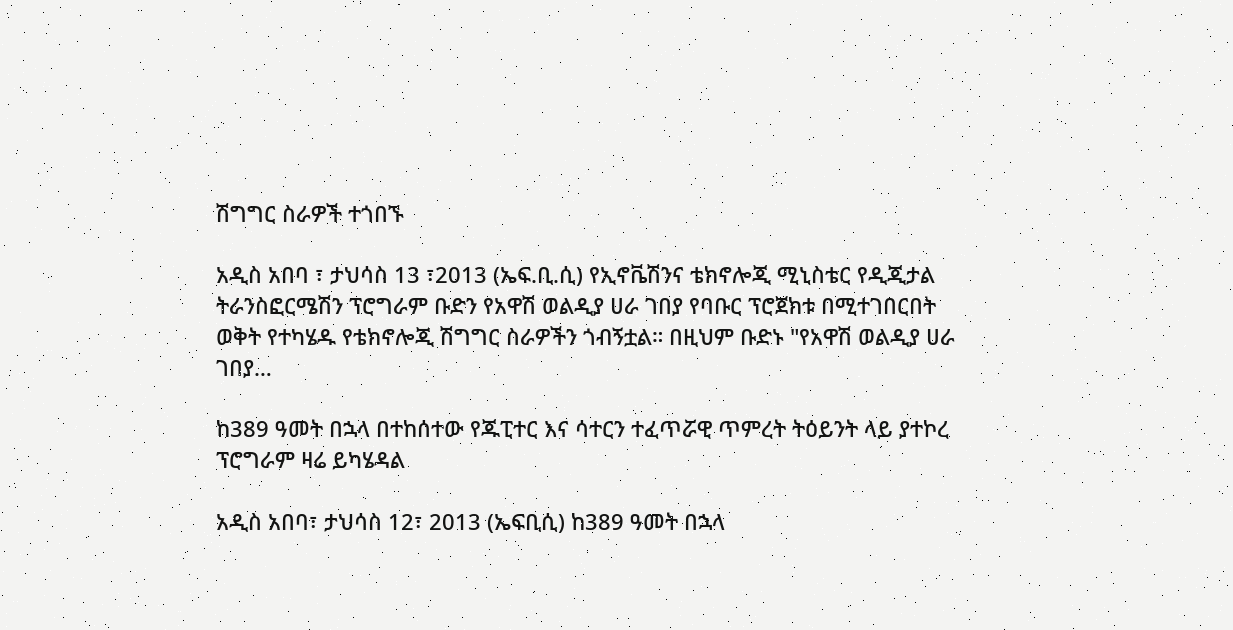ሽግግር ስራዎች ተጎበኙ

አዲስ አበባ ፣ ታህሳስ 13 ፣2013 (ኤፍ.ቢ.ሲ) የኢኖቬሽንና ቴክኖሎጂ ሚኒስቴር የዲጂታል ትራንስፎርሜሽን ፕሮግራም ቡድን የአዋሽ ወልዲያ ሀራ ገበያ የባቡር ፕሮጀክቱ በሚተገበርበት ወቅት የተካሄዱ የቴክኖሎጂ ሽግግር ስራዎችን ጎብኝቷል። በዚህም ቡድኑ "የአዋሽ ወልዲያ ሀራ ገበያ…

ከ389 ዓመት በኋላ በተከሰተው የጁፒተር እና ሳተርን ተፈጥሯዊ ጥምረት ትዕይንት ላይ ያተኮረ ፕሮግራም ዛሬ ይካሄዳል

አዲስ አበባ፣ ታህሳስ 12፣ 2013 (ኤፍቢሲ) ከ389 ዓመት በኋላ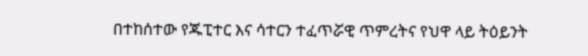በተከሰተው የጁፒተር እና ሳተርን ተፈጥሯዊ ጥምረትና የህዋ ላይ ትዕይንት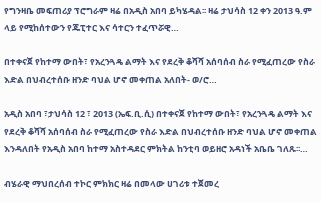የግንዛቤ መፍጠሪያ ፕሮግራም ዛሬ በአዲስ አበባ ይካሄዳል፡፡ ዛሬ ታህሳስ 12 ቀን 2013 ዓ.ም ላይ የሚከሰተውን የጁፒተር እና ሳተርን ተፈጥሯዊ…

በተቀናጀ የከተማ ውበት፣ የአረንጓዴ ልማት እና የደረቅ ቆሻሻ አሰባሰብ ስራ የሚፈጠረው የስራ እድል በህብረተሰቡ ዘንድ ባህል ሆኖ መቀጠል አለበት- ወ/ሮ…

አዲስ አበባ ፣ታህሳስ 12 ፣ 2013 (ኤፍ.ቢ.ሲ) በተቀናጀ የከተማ ውበት፣ የአረንጓዴ ልማት እና የደረቅ ቆሻሻ አሰባሰብ ስራ የሚፈጠረው የስራ እድል በህብረተሰቡ ዘንድ ባህል ሆኖ መቀጠል እንዳለበት የአዲስ አበባ ከተማ አስተዳደር ምክትል ከንቲባ ወይዘሮ አዳነች አቤቤ ገለጹ፡፡…

ብሄራዊ ማህበረሰብ ተኮር ምክክር ዛሬ በመላው ሀገሪቱ ተጀመረ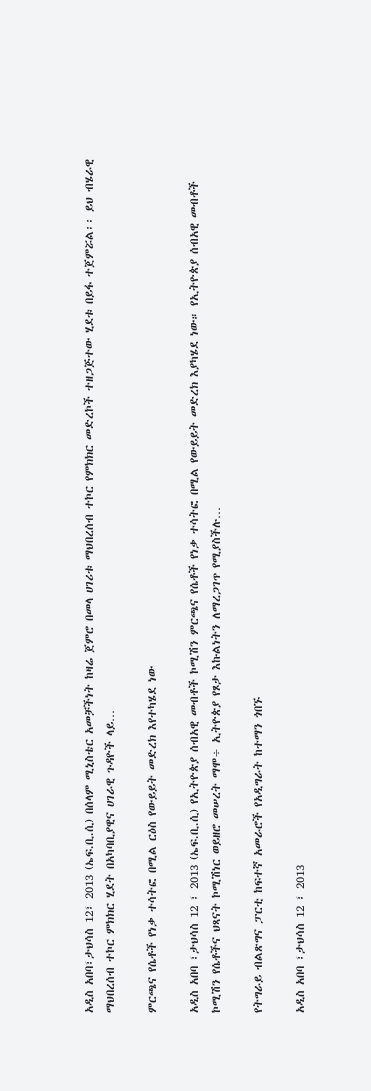አዲስ አበባ፣ታህሳስ 12፣ 2013 (ኤፍ.ቢ.ሲ) በሰላም ሚኒስቴር አመቻችነት ከዛሬ ጀምሮ በመላ ሀገሪቱ ማህበረሰብ ተኮር የምክክር መድረኮች ተዘጋጅተው ሂደቱ በይፋ ተጀምሯል፡፡ ይህ ብሄራዊ ማህበረሰብ ተኮር ምክክር ሂደት በአካባቢያዊና ሀገራዊ ጉዳዮች ላይ…

ምርጫና የሴቶች የነቃ ተሳትፎ በሚል ርዕስ የውይይት መድረክ እየተካሄደ ነው

አዲስ አበባ ፣ታህሳስ 12 ፣ 2013 (ኤፍ.ቢ.ሲ) የኢትዮጵያ ሰብአዊ መብቶች ኮሚሽን ምርጫና የሴቶች የነቃ ተሳትፎ በሚል የውይይት መድረክ እያካሄደ ነው። የኢትዮጵያ ሰብአዊ መብቶች ኮሚሽን የሴቶችና ህጻናት ኮሚሽነር ወይዘሮ መሠረት ማሞ÷ ኢትዮጵያ የጾታ እኩልነትን ለማረጋገጥ የሚያስችሉ…

የትግራይ ብልጽግና ፓርቲ ከፍተኛ አመራሮች የአዲግራት ከተማን ጎበኙ

አዲስ አበባ ፣ታህሳስ 12 ፣ 2013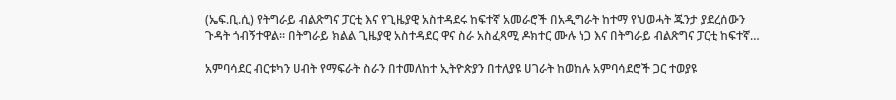(ኤፍ.ቢ.ሲ) የትግራይ ብልጽግና ፓርቲ እና የጊዜያዊ አስተዳደሩ ከፍተኛ አመራሮች በአዲግራት ከተማ የህወሓት ጁንታ ያደረሰውን ጉዳት ጎብኝተዋል፡፡ በትግራይ ክልል ጊዜያዊ አስተዳደር ዋና ስራ አስፈጻሚ ዶክተር ሙሉ ነጋ እና በትግራይ ብልጽግና ፓርቲ ከፍተኛ…

አምባሳደር ብርቱካን ሀብት የማፍራት ስራን በተመለከተ ኢትዮጵያን በተለያዩ ሀገራት ከወከሉ አምባሳደሮች ጋር ተወያዩ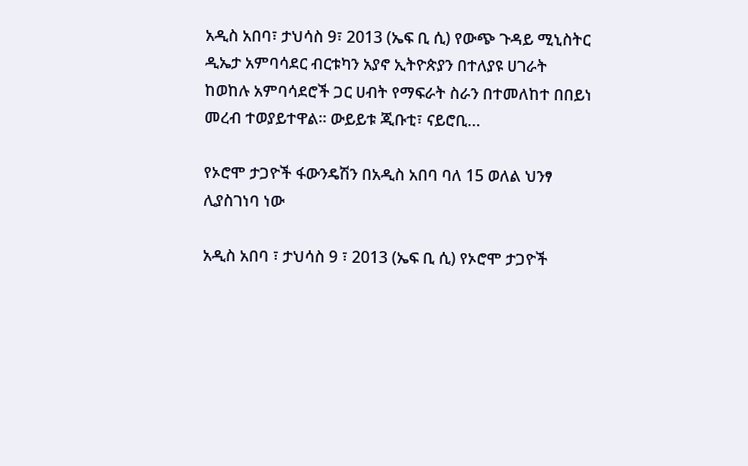አዲስ አበባ፣ ታህሳስ 9፣ 2013 (ኤፍ ቢ ሲ) የውጭ ጉዳይ ሚኒስትር ዲኤታ አምባሳደር ብርቱካን አያኖ ኢትዮጵያን በተለያዩ ሀገራት ከወከሉ አምባሳደሮች ጋር ሀብት የማፍራት ስራን በተመለከተ በበይነ መረብ ተወያይተዋል። ውይይቱ ጂቡቲ፣ ናይሮቢ…

የኦሮሞ ታጋዮች ፋውንዴሽን በአዲስ አበባ ባለ 15 ወለል ህንፃ ሊያስገነባ ነው

አዲስ አበባ ፣ ታህሳስ 9 ፣ 2013 (ኤፍ ቢ ሲ) የኦሮሞ ታጋዮች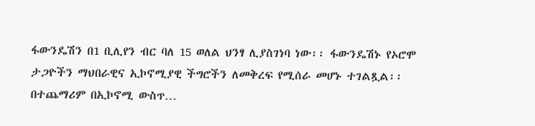ፋውንዴሽን በ1 ቢሊየን ብር ባለ 15 ወለል ህንፃ ሊያስገነባ ነው፡፡ ፋውንዴሽኑ የኦሮሞ ታጋዮችን ማህበራዊና ኢኮኖሚያዊ ችግሮችን ለመቅረፍ የሚሰራ መሆኑ ተገልጿል፡፡ በተጨማሪም በኢኮኖሚ ውስጥ…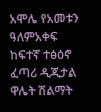አሞሌ የአመቱን ዓለምአቀፍ ከፍተኛ ተፅዕኖ ፈጣሪ ዲጂታል ዋሌት ሽልማት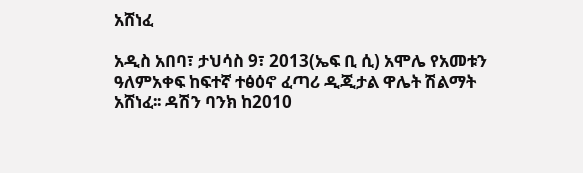አሸነፈ

አዲስ አበባ፣ ታህሳስ 9፣ 2013(ኤፍ ቢ ሲ) አሞሌ የአመቱን ዓለምአቀፍ ከፍተኛ ተፅዕኖ ፈጣሪ ዲጂታል ዋሌት ሽልማት አሸነፈ፡፡ ዳሽን ባንክ ከ2010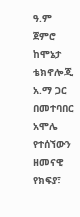ዓ.ም ጀምሮ ከሞኔታ ቴክኖሎጂ አ.ማ ጋር በመተባበር አሞሌ የተሰኘውን ዘመናዊ የክፍያ፣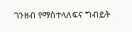ገንዘብ የማስተላለፍና ግብይት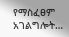የማስፈፀም አገልግሎት…